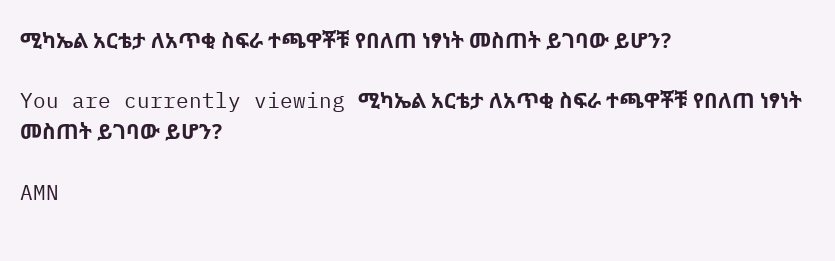ሚካኤል አርቴታ ለአጥቂ ስፍራ ተጫዋቾቹ የበለጠ ነፃነት መስጠት ይገባው ይሆን?

You are currently viewing ሚካኤል አርቴታ ለአጥቂ ስፍራ ተጫዋቾቹ የበለጠ ነፃነት መስጠት ይገባው ይሆን?

AMN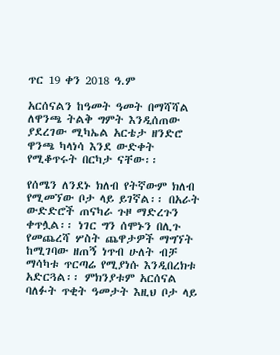ጥር 19 ቀን 2018 ዓ.ም

አርሰናልን ከዓመት ዓመት በማሻሻል ለዋንጫ ትልቅ ግምት እንዲሰጠው ያደረገው ሚካኤል አርቴታ ዘንድሮ ዋንጫ ካላነሳ እንደ ውድቀት የሚቆጥሩት በርካታ ናቸው፡፡

የሰሜን ለንደኑ ክለብ የትኛውም ክለብ የሚመኘው ቦታ ላይ ይገኛል፡፡ በአራት ውድድሮች ጠናካራ ጉዞ ማድረጉን ቀጥሏል፡፡ ነገር ግን ሰሞኑን በሊጉ የመጨረሻ ሦስት ጨዋታዎች ማግኘት ከሚገባው ዘጠኝ ነጥብ ሁለት ብቻ ማሳካቱ ጥርጣሬ የሚያነሱ እንዲበረክቱ አድርጓል፡፡ ምክንያቱም አርሰናል ባለፉት ጥቂት ዓመታት እዚህ ቦታ ላይ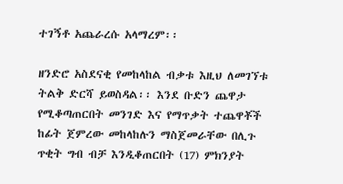ተገኝቶ አጨራረሱ አላማረም፡፡

ዘንድሮ አስደናቂ የመከላከል ብቃቱ እዚህ ለመገኘቱ ትልቅ ድርሻ ይወስዳል፡፡ እንደ ቡድን ጨዋታ የሚቆጣጠርበት መንገድ እና የማጥቃት ተጨዋቾች ከፊት ጀምረው መከላከሉን ማስጀመራቸው በሊጉ ጥቂት ግብ ብቻ እንዲቆጠርበት (17) ምክንያት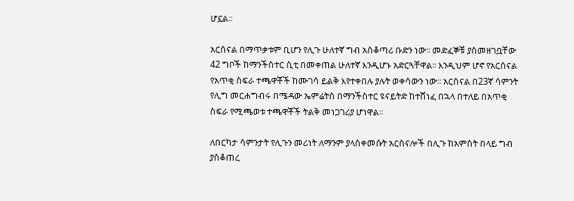ሆኗል፡፡

አርሰናል በማጥቃቱም ቢሆን የሊጉ ሁለተኛ ግብ አስቆጣሪ ቡድን ነው፡፡ መድፈኞቹ ያስመዘገቧቸው 42 ግቦች ከማንችስተር ሲቲ በመቀጠል ሁለተኛ እንዲሆኑ አድርጓቸዋል፡፡ እንዲህም ሆኖ የአርሰናል የአጥቂ ስፍራ ተጫዋቾች ከሙገሳ ይልቅ እየተቀበሉ ያሉት ወቀሳውን ነው፡፡ አርሰናል በ23ኛ ሳምንት የሊግ መርሐግብሩ በሜዳው ኤምሬትስ በማንችስተር ዩናይትድ ከተሸነፈ በኋላ በተለይ በአጥቂ ስፍራ የሚጫወቱ ተጫዋቾች ትልቅ መነጋገሪያ ሆነዋል፡፡

ለበርካታ ሳምንታት የሊጉን መሪነት ለማንም ያላስቀመሱት አርሰናሎች በሊጉ ከአምስት በላይ ግብ ያስቆጠረ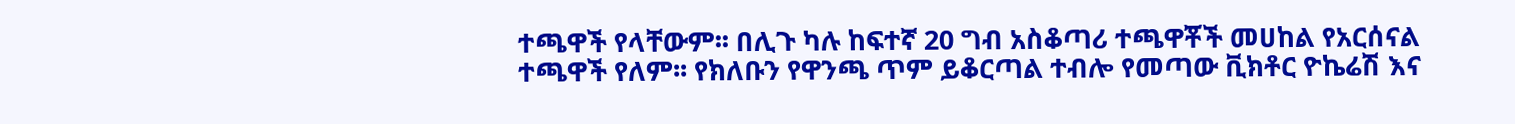ተጫዋች የላቸውም፡፡ በሊጉ ካሉ ከፍተኛ 20 ግብ አስቆጣሪ ተጫዋቾች መሀከል የአርሰናል ተጫዋች የለም፡፡ የክለቡን የዋንጫ ጥም ይቆርጣል ተብሎ የመጣው ቪክቶር ዮኬሬሽ እና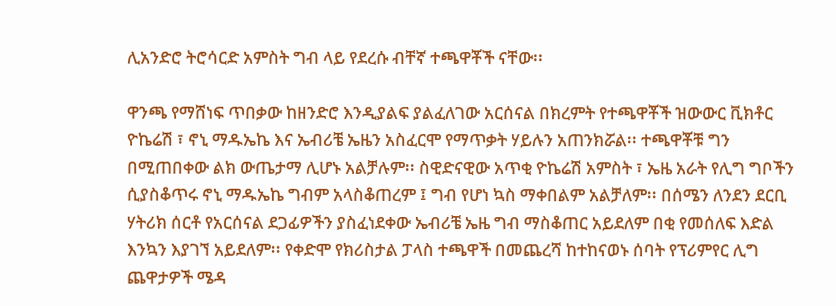ሊአንድሮ ትሮሳርድ አምስት ግብ ላይ የደረሱ ብቸኛ ተጫዋቾች ናቸው፡፡

ዋንጫ የማሸነፍ ጥበቃው ከዘንድሮ እንዲያልፍ ያልፈለገው አርሰናል በክረምት የተጫዋቾች ዝውውር ቪክቶር ዮኬሬሽ ፣ ኖኒ ማዱኤኬ እና ኤብሪቼ ኤዜን አስፈርሞ የማጥቃት ሃይሉን አጠንክሯል፡፡ ተጫዋቾቹ ግን በሚጠበቀው ልክ ውጤታማ ሊሆኑ አልቻሉም፡፡ ስዊድናዊው አጥቂ ዮኬሬሽ አምስት ፣ ኤዜ አራት የሊግ ግቦችን ሲያስቆጥሩ ኖኒ ማዱኤኬ ግብም አላስቆጠረም ፤ ግብ የሆነ ኳስ ማቀበልም አልቻለም፡፡ በሰሜን ለንደን ደርቢ ሃትሪክ ሰርቶ የአርሰናል ደጋፊዎችን ያስፈነደቀው ኤብሪቼ ኤዜ ግብ ማስቆጠር አይደለም በቂ የመሰለፍ እድል እንኳን እያገኘ አይደለም፡፡ የቀድሞ የክሪስታል ፓላስ ተጫዋች በመጨረሻ ከተከናወኑ ሰባት የፕሪምየር ሊግ ጨዋታዎች ሜዳ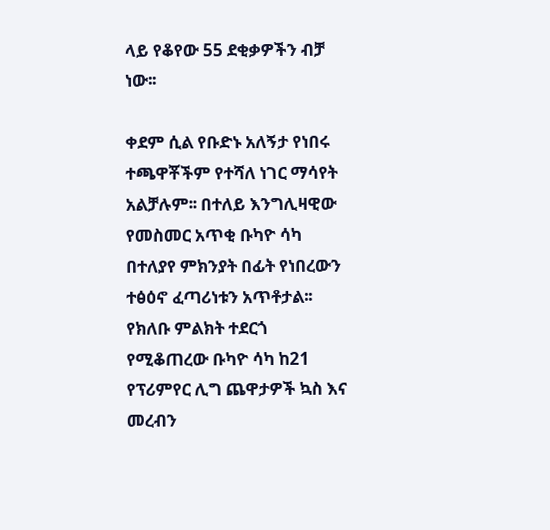ላይ የቆየው 55 ደቂቃዎችን ብቻ ነው፡፡

ቀደም ሲል የቡድኑ አለኝታ የነበሩ ተጫዋቾችም የተሻለ ነገር ማሳየት አልቻሉም፡፡ በተለይ እንግሊዛዊው የመስመር አጥቂ ቡካዮ ሳካ በተለያየ ምክንያት በፊት የነበረውን ተፅዕኖ ፈጣሪነቱን አጥቶታል፡፡ የክለቡ ምልክት ተደርጎ የሚቆጠረው ቡካዮ ሳካ ከ21 የፕሪምየር ሊግ ጨዋታዎች ኳስ እና መረብን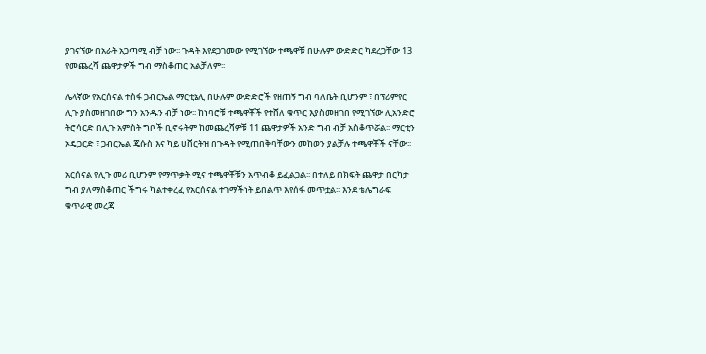ያገናኘው በአራት አጋጣሚ ብቻ ነው፡፡ ጉዳት እየደጋገመው የሚገኘው ተጫዋቹ በሁሉም ውድድር ካደረጋቸው 13 የመጨረሻ ጨዋታዎች ግብ ማስቆጠር አልቻለም፡፡

ሌላኛው የአርሰናል ተስፋ ጋብርኤል ማርቲኔሊ በሁሉም ውድድሮች የዘጠኝ ግብ ባለቤት ቢሆንም ፣ በፕሪምየር ሊጉ ያስመዘገበው ግን አንዱን ብቻ ነው፡፡ ከነባሮቹ ተጫዋቾች የተሸለ ቁጥር እያስመዘገበ የሚገኘው ሊአንድሮ ትሮሳርድ በሊጉ አምስት ግቦች ቢኖሩትም ከመጨረሻዎቹ 11 ጨዋታዎች አንድ ግብ ብቻ አስቆጥሯል፡፡ ማርቲን ኦዴጋርድ ፣ ጋብርኤል ጄሱስ እና ካይ ሀቨርትዝ በጉዳት የሚጠበቅባቸውን መከወን ያልቻሉ ተጫዋቾች ናቸው፡፡

አርሰናል የሊጉ መሪ ቢሆንም የማጥቃት ሚና ተጫዋቾቹን አጥብቆ ይፈልጋል፡፡ በተለይ በክፍት ጨዋታ በርካታ ግብ ያለማስቆጠር ችግሩ ካልተቀረፈ የአርሰናል ተገማችነት ይበልጥ እየሰፋ መጥቷል፡፡ እንደ ቴሌግራፍ ቁጥራዊ መረጃ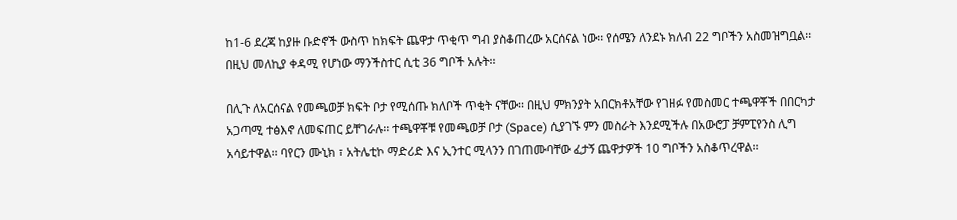ከ1-6 ደረጃ ከያዙ ቡድኖች ውስጥ ከክፍት ጨዋታ ጥቂጥ ግብ ያስቆጠረው አርሰናል ነው፡፡ የሰሜን ለንደኑ ክለብ 22 ግቦችን አስመዝግቧል፡፡ በዚህ መለኪያ ቀዳሚ የሆነው ማንችስተር ሲቲ 36 ግቦች አሉት፡፡

በሊጉ ለአርሰናል የመጫወቻ ክፍት ቦታ የሚሰጡ ክለቦች ጥቂት ናቸው፡፡ በዚህ ምክንያት አበርክቶአቸው የገዘፉ የመስመር ተጫዋቾች በበርካታ አጋጣሚ ተፅእኖ ለመፍጠር ይቸገራሉ፡፡ ተጫዋቾቹ የመጫወቻ ቦታ (Space) ሲያገኙ ምን መስራት እንደሚችሉ በአውሮፓ ቻምፒየንስ ሊግ አሳይተዋል፡፡ ባየርን ሙኒክ ፣ አትሌቲኮ ማድሪድ እና ኢንተር ሚላንን በገጠሙባቸው ፈታኝ ጨዋታዎች 10 ግቦችን አስቆጥረዋል፡፡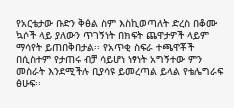የአርቴታው ቡድን ቅፅል ስም እስኪወጣለት ድረስ በቆሙ ኳሶች ላይ ያለውን ጥገኝነት በክፍት ጨዋታዎች ላይም ማሳየት ይጠበቅበታል፡፡ የአጥቂ ስፍራ ተጫዋቾች በሲስተም የታጠሩ ብቻ ሳይሆነ ነፃነት አግኝተው ምን መስራት እንደሚችሉ ቢያሳዩ ይመረጣል ይላል የቴሌግራፍ ፅሁፍ፡፡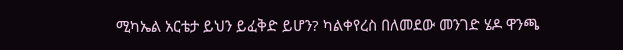ሚካኤል አርቴታ ይህን ይፈቅድ ይሆን? ካልቀየረስ በለመደው መንገድ ሄዶ ዋንጫ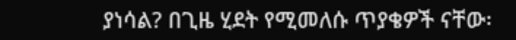ያነሳል? በጊዜ ሂደት የሚመለሱ ጥያቄዎች ናቸው፡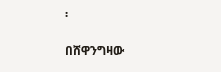፡

በሸዋንግዛው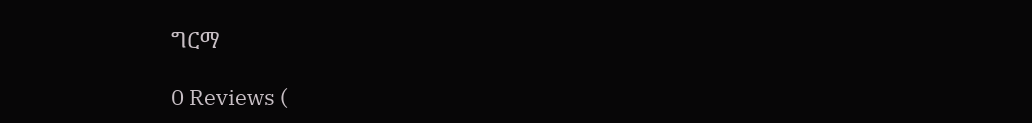ግርማ

0 Reviews (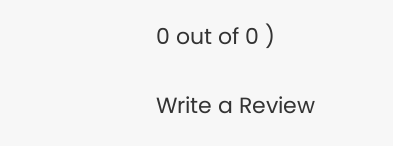0 out of 0 )

Write a Review